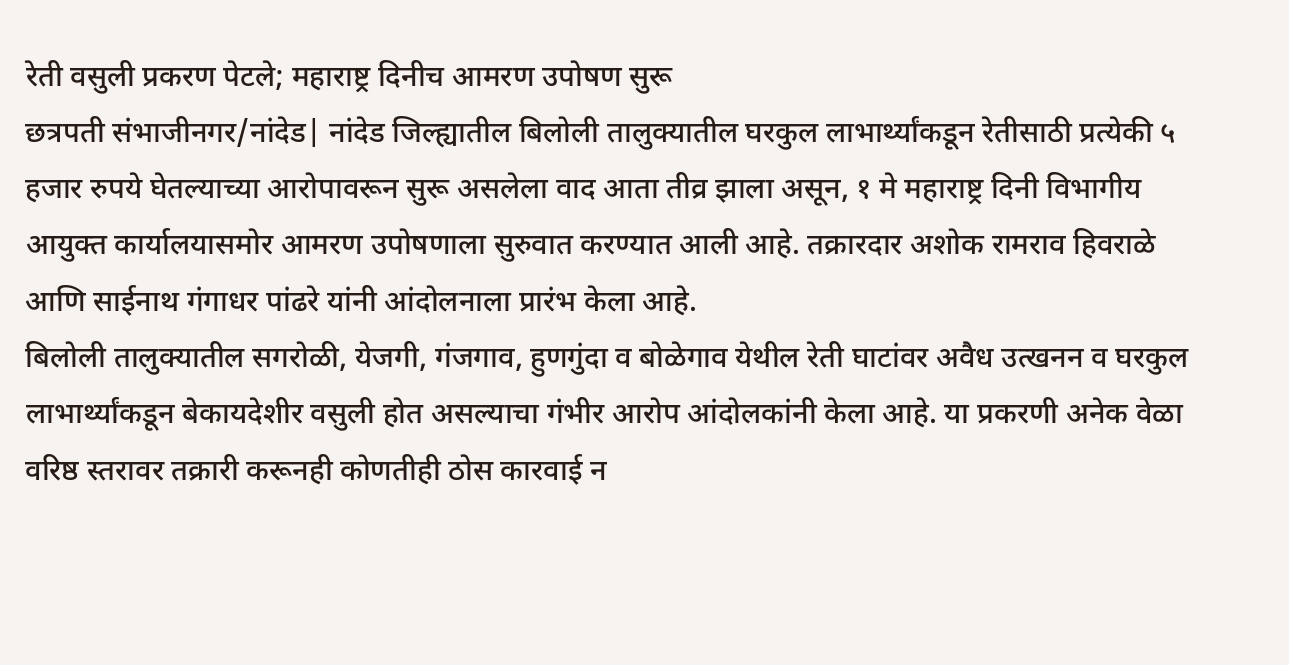रेती वसुली प्रकरण पेटले; महाराष्ट्र दिनीच आमरण उपोषण सुरू
छत्रपती संभाजीनगर/नांदेड| नांदेड जिल्ह्यातील बिलोली तालुक्यातील घरकुल लाभार्थ्यांकडून रेतीसाठी प्रत्येकी ५ हजार रुपये घेतल्याच्या आरोपावरून सुरू असलेला वाद आता तीव्र झाला असून, १ मे महाराष्ट्र दिनी विभागीय आयुक्त कार्यालयासमोर आमरण उपोषणाला सुरुवात करण्यात आली आहे. तक्रारदार अशोक रामराव हिवराळे आणि साईनाथ गंगाधर पांढरे यांनी आंदोलनाला प्रारंभ केला आहे.
बिलोली तालुक्यातील सगरोळी, येजगी, गंजगाव, हुणगुंदा व बोळेगाव येथील रेती घाटांवर अवैध उत्खनन व घरकुल लाभार्थ्यांकडून बेकायदेशीर वसुली होत असल्याचा गंभीर आरोप आंदोलकांनी केला आहे. या प्रकरणी अनेक वेळा वरिष्ठ स्तरावर तक्रारी करूनही कोणतीही ठोस कारवाई न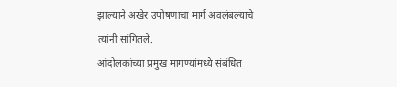झाल्याने अखेर उपोषणाचा मार्ग अवलंबल्याचे त्यांनी सांगितले.
आंदोलकांच्या प्रमुख मागण्यांमध्ये संबंधित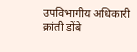उपविभागीय अधिकारी क्रांती डोंबे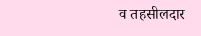व तहसीलदार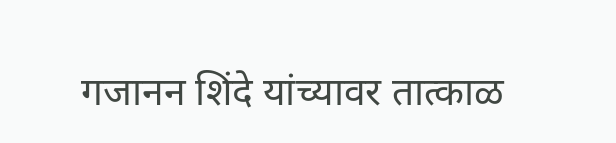गजानन शिंदे यांच्यावर तात्काळ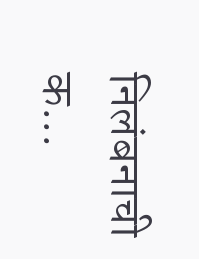निलंबनाची क...